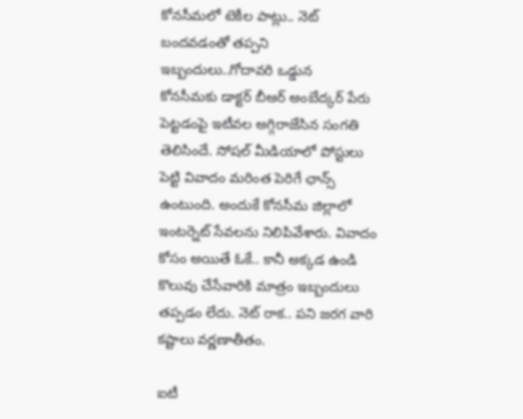కోనసీమలో టెకీల పాట్లు.. నెట్ బందవడంతో తప్పని ఇబ్బందులు..గోదావరి ఒడ్డున
కోనసీమకు డాక్టర్ బీఆర్ అంబేద్కర్ పేరు పెట్టడంపై ఇటీవల అగ్గిరాజేసిన సంగతి తెలిసిందే. సోషల్ మీడియాలో పోస్టులు పెట్టి వివాదం మరింత పెరిగే ఛాన్స్ ఉంటుంది. అందుకే కోనసీమ జిల్లాలో ఇంటర్నెట్ సేవలను నిలిపివేశారు. వివాదం కోసం అయితే ఓకే.. కానీ అక్కడ ఉండి కొలువు చేసేవారికి మాత్రం ఇబ్బందులు తప్పడం లేదు. నెట్ రాక.. పని జరగ వారి కష్టాలు వర్ణణాతీతం.

ఐటీ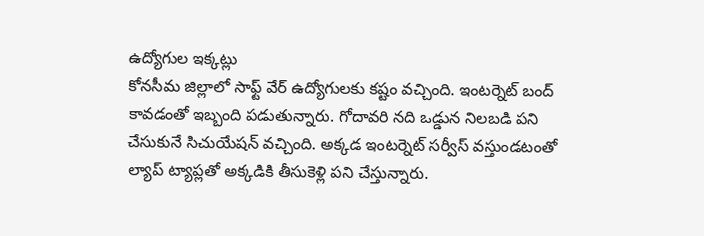ఉద్యోగుల ఇక్కట్లు
కోనసీమ జిల్లాలో సాఫ్ట్ వేర్ ఉద్యోగులకు కష్టం వచ్చింది. ఇంటర్నెట్ బంద్ కావడంతో ఇబ్బంది పడుతున్నారు. గోదావరి నది ఒడ్డున నిలబడి పని చేసుకునే సిచుయేషన్ వచ్చింది. అక్కడ ఇంటర్నెట్ సర్వీస్ వస్తుండటంతో ల్యాప్ ట్యాప్లతో అక్కడికి తీసుకెళ్లి పని చేస్తున్నారు.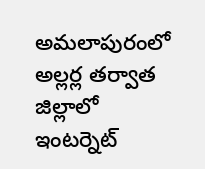అమలాపురంలో అల్లర్ల తర్వాత జిల్లాలో ఇంటర్నెట్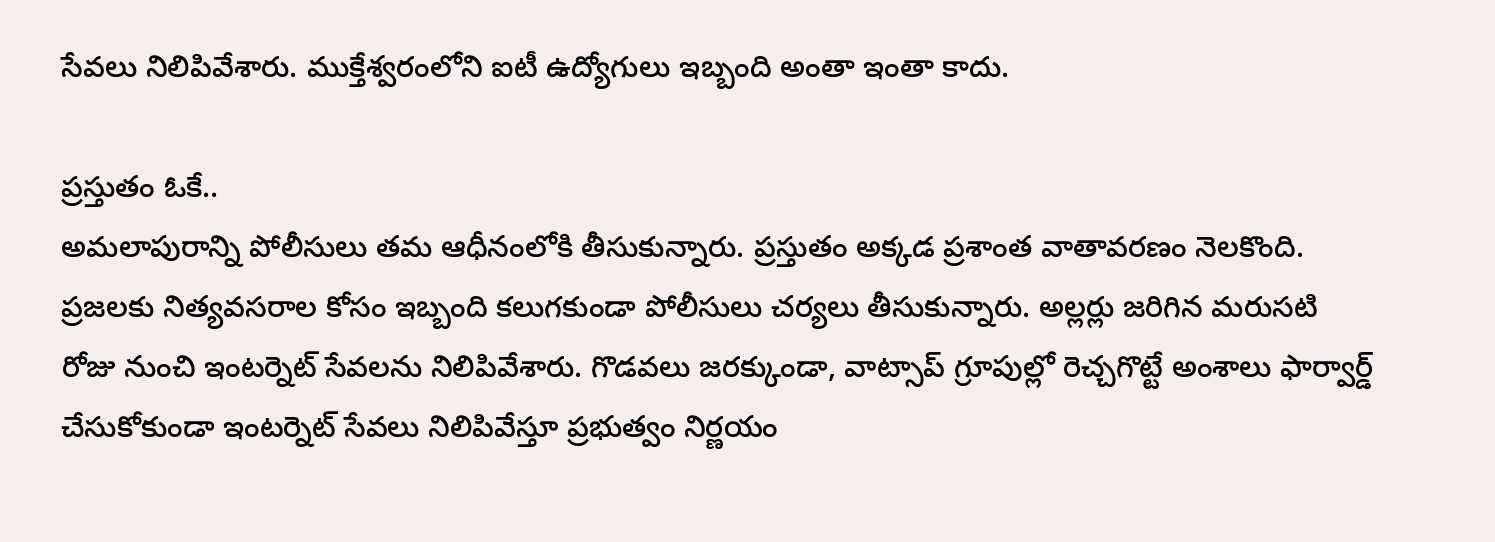సేవలు నిలిపివేశారు. ముక్తేశ్వరంలోని ఐటీ ఉద్యోగులు ఇబ్బంది అంతా ఇంతా కాదు.

ప్రస్తుతం ఓకే..
అమలాపురాన్ని పోలీసులు తమ ఆధీనంలోకి తీసుకున్నారు. ప్రస్తుతం అక్కడ ప్రశాంత వాతావరణం నెలకొంది. ప్రజలకు నిత్యవసరాల కోసం ఇబ్బంది కలుగకుండా పోలీసులు చర్యలు తీసుకున్నారు. అల్లర్లు జరిగిన మరుసటి రోజు నుంచి ఇంటర్నెట్ సేవలను నిలిపివేశారు. గొడవలు జరక్కుండా, వాట్సాప్ గ్రూపుల్లో రెచ్చగొట్టే అంశాలు ఫార్వార్డ్ చేసుకోకుండా ఇంటర్నెట్ సేవలు నిలిపివేస్తూ ప్రభుత్వం నిర్ణయం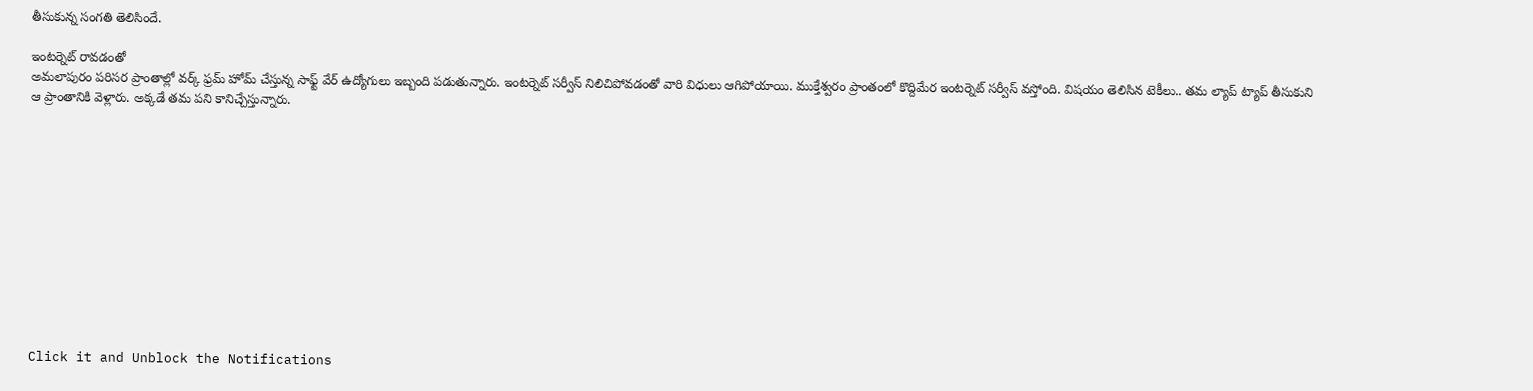తీసుకున్న సంగతి తెలిసిందే.

ఇంటర్నెట్ రావడంతో
అమలాపురం పరిసర ప్రాంతాల్లో వర్క్ ఫ్రమ్ హోమ్ చేస్తున్న సాఫ్ట్ వేర్ ఉద్యోగులు ఇబ్బంది పడుతున్నారు. ఇంటర్నెట్ సర్వీస్ నిలిచిపోవడంతో వారి విధులు ఆగిపోయాయి. ముక్తేశ్వరం ప్రాంతంలో కొద్దిమేర ఇంటర్నెట్ సర్వీస్ వస్తోంది. విషయం తెలిసిన టెకీలు.. తమ ల్యాప్ ట్యాప్ తీసుకుని ఆ ప్రాంతానికి వెళ్లారు. అక్కడే తమ పని కానిచ్చేస్తున్నారు.












Click it and Unblock the Notifications